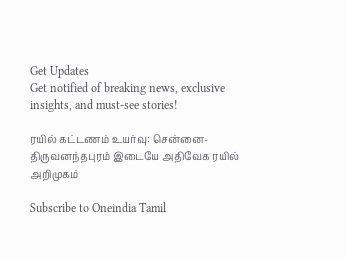Get Updates
Get notified of breaking news, exclusive insights, and must-see stories!

ரயில் கட்டணம் உயர்வு: சென்னை-திருவனந்தபுரம் இடையே அதிவேக ரயில் அறிமுகம்

Subscribe to Oneindia Tamil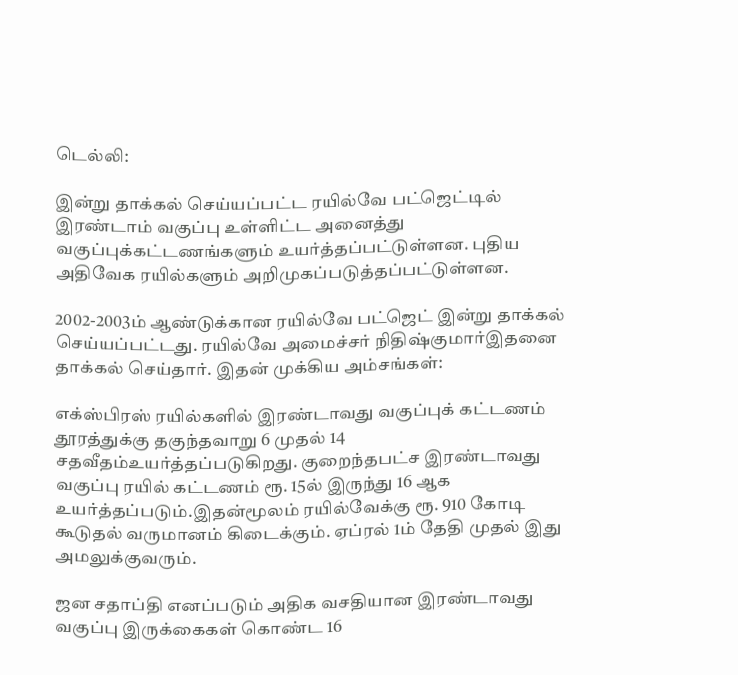டெல்லி:

இன்று தாக்கல் செய்யப்பட்ட ரயில்வே பட்ஜெட்டில் இரண்டாம் வகுப்பு உள்ளிட்ட அனைத்து வகுப்புக்கட்டணங்களும் உயர்த்தப்பட்டுள்ளன. புதிய அதிவேக ரயில்களும் அறிமுகப்படுத்தப்பட்டுள்ளன.

2002-2003ம் ஆண்டுக்கான ரயில்வே பட்ஜெட் இன்று தாக்கல் செய்யப்பட்டது. ரயில்வே அமைச்சர் நிதிஷ்குமார்இதனை தாக்கல் செய்தார். இதன் முக்கிய அம்சங்கள்:

எக்ஸ்பிரஸ் ரயில்களில் இரண்டாவது வகுப்புக் கட்டணம் தூரத்துக்கு தகுந்தவாறு 6 முதல் 14 சதவீதம்உயர்த்தப்படுகிறது. குறைந்தபட்ச இரண்டாவது வகுப்பு ரயில் கட்டணம் ரூ. 15ல் இருந்து 16 ஆக உயர்த்தப்படும்.இதன்மூலம் ரயில்வேக்கு ரூ. 910 கோடி கூடுதல் வருமானம் கிடைக்கும். ஏப்ரல் 1ம் தேதி முதல் இது அமலுக்குவரும்.

ஜன சதாப்தி எனப்படும் அதிக வசதியான இரண்டாவது வகுப்பு இருக்கைகள் கொண்ட 16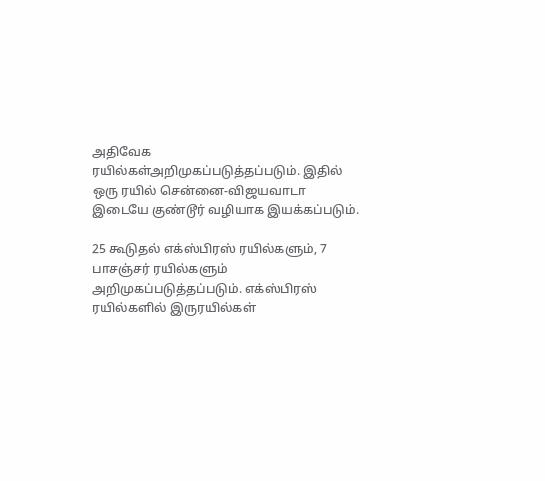அதிவேக ரயில்கள்அறிமுகப்படுத்தப்படும். இதில் ஒரு ரயில் சென்னை-விஜயவாடா இடையே குண்டூர் வழியாக இயக்கப்படும்.

25 கூடுதல் எக்ஸ்பிரஸ் ரயில்களும், 7 பாசஞ்சர் ரயில்களும் அறிமுகப்படுத்தப்படும். எக்ஸ்பிரஸ் ரயில்களில் இருரயில்கள்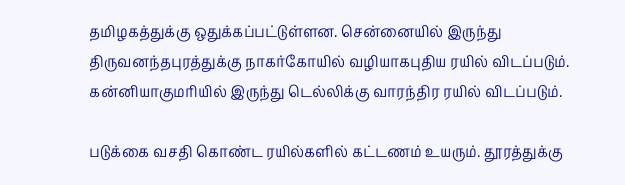தமிழகத்துக்கு ஒதுக்கப்பட்டுள்ளன. சென்னையில் இருந்து திருவனந்தபுரத்துக்கு நாகர்கோயில் வழியாகபுதிய ரயில் விடப்படும். கன்னியாகுமரியில் இருந்து டெல்லிக்கு வாரந்திர ரயில் விடப்படும்.

படுக்கை வசதி கொண்ட ரயில்களில் கட்டணம் உயரும். தூரத்துக்கு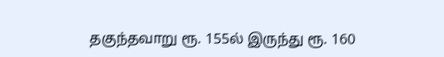தகுந்தவாறு ரூ. 155ல் இருந்து ரூ. 160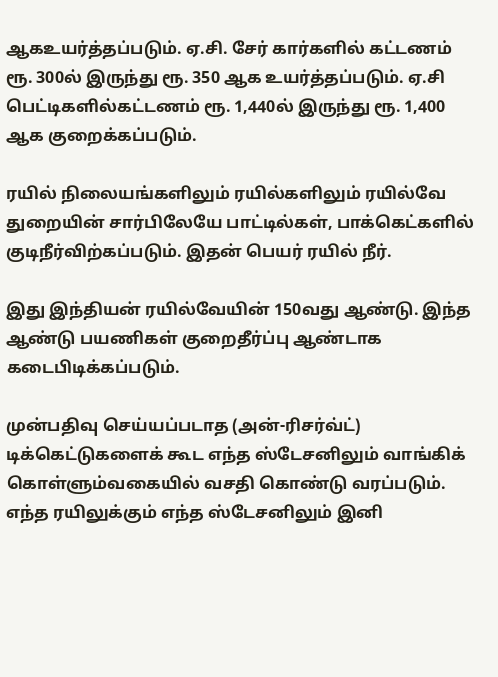ஆகஉயர்த்தப்படும். ஏ.சி. சேர் கார்களில் கட்டணம் ரூ. 300ல் இருந்து ரூ. 350 ஆக உயர்த்தப்படும். ஏ.சி பெட்டிகளில்கட்டணம் ரூ. 1,440ல் இருந்து ரூ. 1,400 ஆக குறைக்கப்படும்.

ரயில் நிலையங்களிலும் ரயில்களிலும் ரயில்வே துறையின் சார்பிலேயே பாட்டில்கள், பாக்கெட்களில் குடிநீர்விற்கப்படும். இதன் பெயர் ரயில் நீர்.

இது இந்தியன் ரயில்வேயின் 150வது ஆண்டு. இந்த ஆண்டு பயணிகள் குறைதீர்ப்பு ஆண்டாக கடைபிடிக்கப்படும்.

முன்பதிவு செய்யப்படாத (அன்-ரிசர்வ்ட்) டிக்கெட்டுகளைக் கூட எந்த ஸ்டேசனிலும் வாங்கிக் கொள்ளும்வகையில் வசதி கொண்டு வரப்படும். எந்த ரயிலுக்கும் எந்த ஸ்டேசனிலும் இனி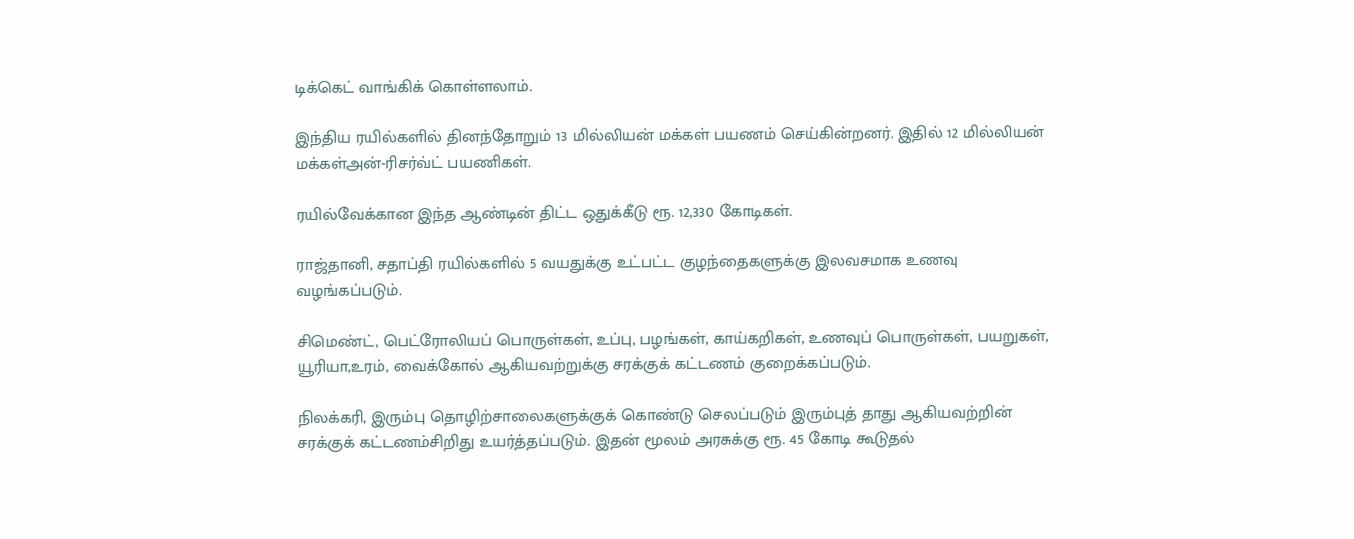டிக்கெட் வாங்கிக் கொள்ளலாம்.

இந்திய ரயில்களில் தினந்தோறும் 13 மில்லியன் மக்கள் பயணம் செய்கின்றனர். இதில் 12 மில்லியன் மக்கள்அன்-ரிசர்வ்ட் பயணிகள்.

ரயில்வேக்கான இந்த ஆண்டின் திட்ட ஒதுக்கீடு ரூ. 12,330 கோடிகள்.

ராஜ்தானி, சதாப்தி ரயில்களில் 5 வயதுக்கு உட்பட்ட குழந்தைகளுக்கு இலவசமாக உணவு வழங்கப்படும்.

சிமெண்ட், பெட்ரோலியப் பொருள்கள், உப்பு, பழங்கள், காய்கறிகள், உணவுப் பொருள்கள், பயறுகள், யூரியா,உரம், வைக்கோல் ஆகியவற்றுக்கு சரக்குக் கட்டணம் குறைக்கப்படும்.

நிலக்கரி, இரும்பு தொழிற்சாலைகளுக்குக் கொண்டு செலப்படும் இரும்புத் தாது ஆகியவற்றின் சரக்குக் கட்டணம்சிறிது உயர்த்தப்படும். இதன் மூலம் அரசுக்கு ரூ. 45 கோடி கூடுதல்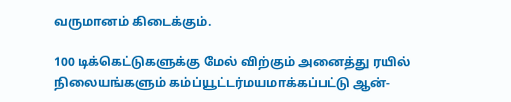வருமானம் கிடைக்கும்.

100 டிக்கெட்டுகளுக்கு மேல் விற்கும் அனைத்து ரயில் நிலையங்களும் கம்ப்யூட்டர்மயமாக்கப்பட்டு ஆன்-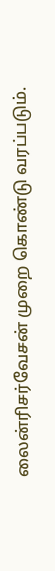லைன்ரிசர்வேசன் முறை கொண்டு வரப்படும்.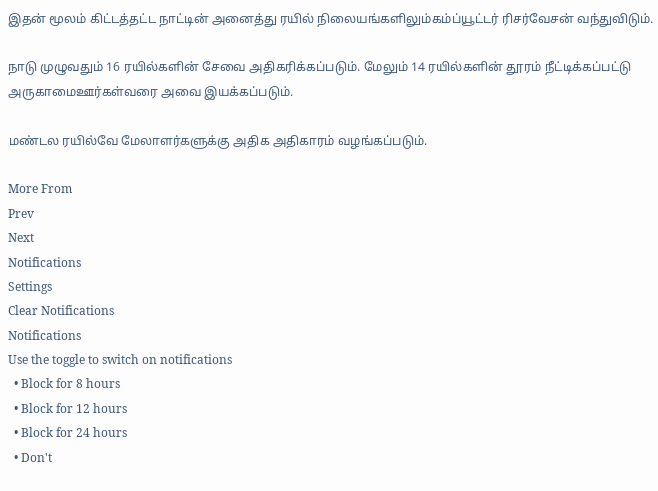இதன் மூலம் கிட்டத்தட்ட நாட்டின் அனைத்து ரயில் நிலையங்களிலும்கம்ப்யூட்டர் ரிசர்வேசன் வந்துவிடும்.

நாடு முழுவதும் 16 ரயில்களின் சேவை அதிகரிக்கப்படும். மேலும் 14 ரயில்களின் தூரம் நீட்டிக்கப்பட்டு அருகாமைஊர்கள்வரை அவை இயக்கப்படும்.

மண்டல ரயில்வே மேலாளர்களுக்கு அதிக அதிகாரம் வழங்கப்படும்.

More From
Prev
Next
Notifications
Settings
Clear Notifications
Notifications
Use the toggle to switch on notifications
  • Block for 8 hours
  • Block for 12 hours
  • Block for 24 hours
  • Don't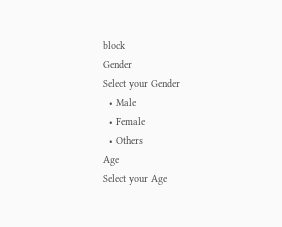block
Gender
Select your Gender
  • Male
  • Female
  • Others
Age
Select your Age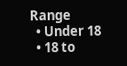Range
  • Under 18
  • 18 to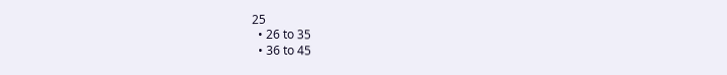25
  • 26 to 35
  • 36 to 45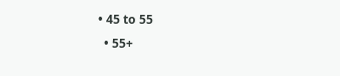• 45 to 55
  • 55+